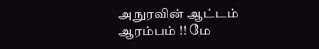அநுரவின் ஆட்டம் ஆரம்பம் !! மே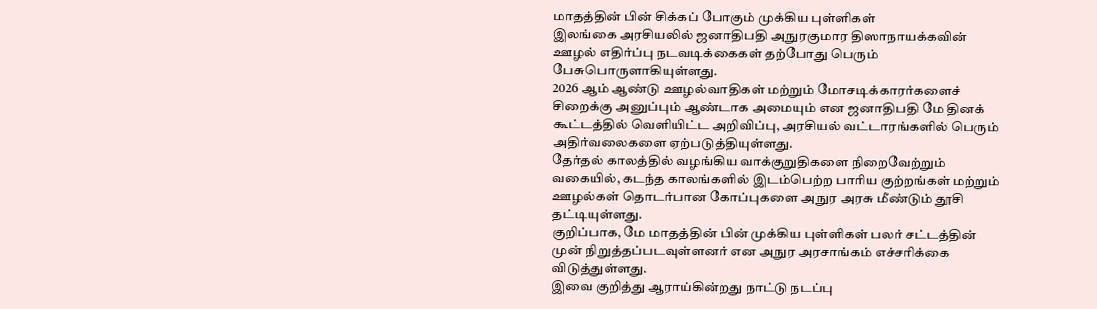மாதத்தின் பின் சிக்கப் போகும் முக்கிய புள்ளிகள்
இலங்கை அரசியலில் ஜனாதிபதி அநுரகுமார திஸாநாயக்கவின் ஊழல் எதிர்ப்பு நடவடிக்கைகள் தற்போது பெரும் பேசுபொருளாகியுள்ளது.
2026 ஆம் ஆண்டு ஊழல்வாதிகள் மற்றும் மோசடிக்காரர்களைச் சிறைக்கு அனுப்பும் ஆண்டாக அமையும் என ஜனாதிபதி மே தினக் கூட்டத்தில் வெளியிட்ட அறிவிப்பு, அரசியல் வட்டாரங்களில் பெரும் அதிர்வலைகளை ஏற்படுத்தியுள்ளது.
தேர்தல் காலத்தில் வழங்கிய வாக்குறுதிகளை நிறைவேற்றும் வகையில், கடந்த காலங்களில் இடம்பெற்ற பாரிய குற்றங்கள் மற்றும் ஊழல்கள் தொடர்பான கோப்புகளை அநுர அரசு மீண்டும் தூசி தட்டியுள்ளது.
குறிப்பாக, மே மாதத்தின் பின் முக்கிய புள்ளிகள் பலர் சட்டத்தின் முன் நிறுத்தப்படவுள்ளனர் என அநுர அரசாங்கம் எச்சரிக்கை விடுத்துள்ளது.
இவை குறித்து ஆராய்கின்றது நாட்டு நடப்பு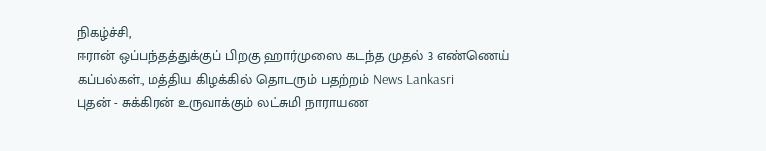நிகழ்ச்சி,
ஈரான் ஒப்பந்தத்துக்குப் பிறகு ஹார்முஸை கடந்த முதல் 3 எண்ணெய் கப்பல்கள்., மத்திய கிழக்கில் தொடரும் பதற்றம் News Lankasri
புதன் - சுக்கிரன் உருவாக்கும் லட்சுமி நாராயண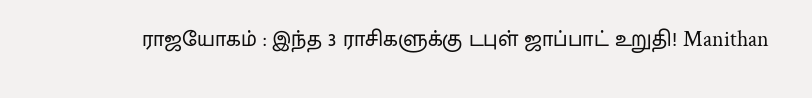ராஜயோகம் : இந்த 3 ராசிகளுக்கு டபுள் ஜாப்பாட் உறுதி! Manithan